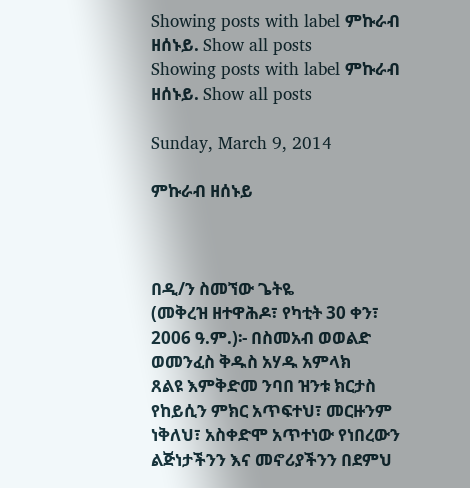Showing posts with label ምኩራብ ዘሰኑይ. Show all posts
Showing posts with label ምኩራብ ዘሰኑይ. Show all posts

Sunday, March 9, 2014

ምኩራብ ዘሰኑይ



በዲ/ን ስመኘው ጌትዬ
(መቅረዝ ዘተዋሕዶ፣ የካቲት 30 ቀን፣ 2006 ዓ.ም.)፡- በስመአብ ወወልድ ወመንፈስ ቅዱስ አሃዱ አምላክ
ጸልዩ እምቅድመ ንባበ ዝንቱ ክርታስ
የከይሲን ምክር አጥፍተህ፣ መርዙንም ነቅለህ፣ አስቀድሞ አጥተነው የነበረውን ልጅነታችንን እና መኖሪያችንን በደምህ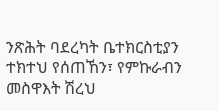ንጽሕት ባደረካት ቤተክርስቲያን ተክተህ የሰጠኸን፣ የምኩራብን መስዋእት ሽረህ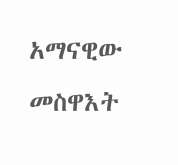አማናዊው መስዋእት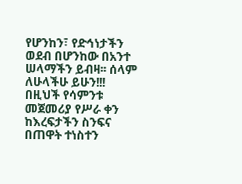የሆንከን፣ የድኅነታችን ወደብ በሆንከው በአንተ ሠላማችን ይብዛ፡፡ ሰላም ለሁላችሁ ይሁን!!!
በዚህች የሳምንቱ መጀመሪያ የሥራ ቀን ከእረፍታችን ስንፍና በጠዋት ተነስተን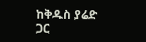ከቅዱስ ያሬድ ጋር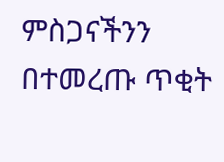ምስጋናችንን በተመረጡ ጥቂት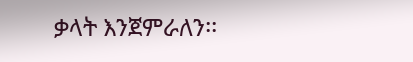ቃላት እንጀምራለን፡፡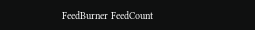FeedBurner FeedCount